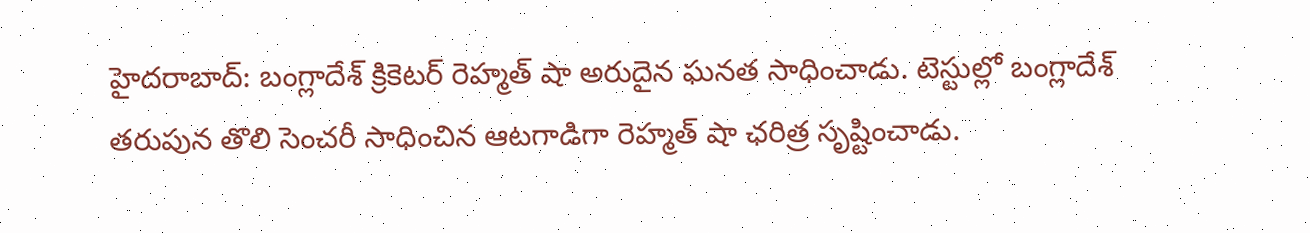హైదరాబాద్: బంగ్లాదేశ్ క్రికెటర్ రెహ్మత్ షా అరుదైన ఘనత సాధించాడు. టెస్టుల్లో బంగ్లాదేశ్ తరుపున తొలి సెంచరీ సాధించిన ఆటగాడిగా రెహ్మత్ షా ఛరిత్ర సృష్టించాడు.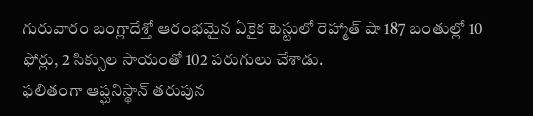గురువారం బంగ్లాదేశ్తో ఆరంభమైన ఏకైక టెస్టులో రెహ్మాత్ షా 187 బంతుల్లో 10 ఫోర్లు, 2 సిక్సుల సాయంతో 102 పరుగులు చేశాడు.
ఫలితంగా ఆప్ఘనిస్థాన్ తరుపున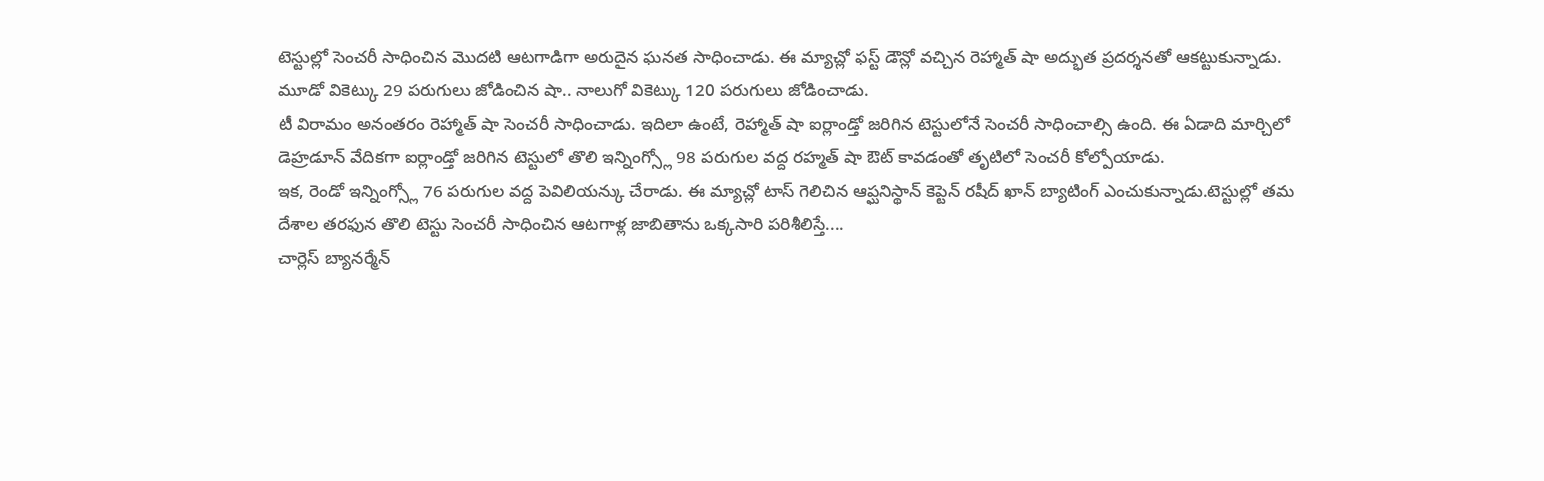టెస్టుల్లో సెంచరీ సాధించిన మొదటి ఆటగాడిగా అరుదైన ఘనత సాధించాడు. ఈ మ్యాచ్లో ఫస్ట్ డౌన్లో వచ్చిన రెహ్మాత్ షా అద్భుత ప్రదర్శనతో ఆకట్టుకున్నాడు. మూడో వికెట్కు 29 పరుగులు జోడించిన షా.. నాలుగో వికెట్కు 120 పరుగులు జోడించాడు.
టీ విరామం అనంతరం రెహ్మాత్ షా సెంచరీ సాధించాడు. ఇదిలా ఉంటే, రెహ్మాత్ షా ఐర్లాండ్తో జరిగిన టెస్టులోనే సెంచరీ సాధించాల్సి ఉంది. ఈ ఏడాది మార్చిలో డెహ్రడూన్ వేదికగా ఐర్లాండ్తో జరిగిన టెస్టులో తొలి ఇన్నింగ్స్లో 98 పరుగుల వద్ద రహ్మత్ షా ఔట్ కావడంతో తృటిలో సెంచరీ కోల్పోయాడు.
ఇక, రెండో ఇన్నింగ్స్లో 76 పరుగుల వద్ద పెవిలియన్కు చేరాడు. ఈ మ్యాచ్లో టాస్ గెలిచిన ఆప్ఘనిస్థాన్ కెప్టెన్ రషీద్ ఖాన్ బ్యాటింగ్ ఎంచుకున్నాడు.టెస్టుల్లో తమ దేశాల తరఫున తొలి టెస్టు సెంచరీ సాధించిన ఆటగాళ్ల జాబితాను ఒక్కసారి పరిశీలిస్తే....
చార్లెస్ బ్యానర్మేన్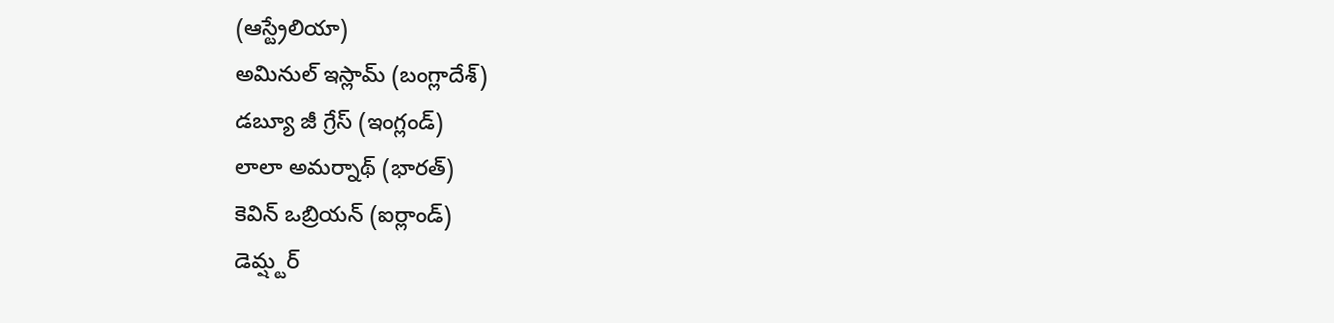(ఆస్ట్రేలియా)
అమినుల్ ఇస్లామ్ (బంగ్లాదేశ్)
డబ్యూ జీ గ్రేస్ (ఇంగ్లండ్)
లాలా అమర్నాథ్ (భారత్)
కెవిన్ ఒబ్రియన్ (ఐర్లాండ్)
డెమ్ష్టర్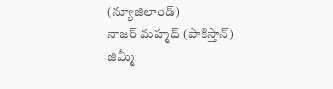(న్యూజిలాండ్)
నాజర్ మహ్మద్ (పాకిస్తాన్)
జిమ్మీ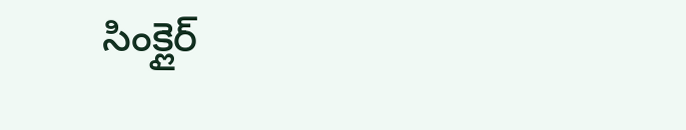సింక్లైర్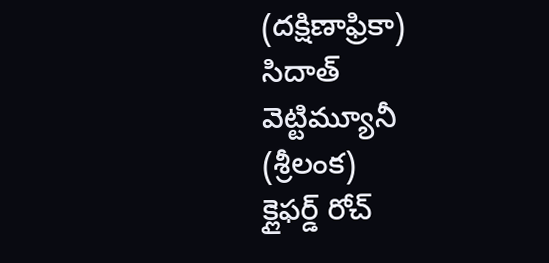(దక్షిణాఫ్రికా)
సిదాత్ వెట్టిమ్యూనీ (శ్రీలంక)
క్లైఫర్డ్ రోచ్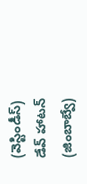(వెస్టిండీస్)
డేవ్ హాటన్ (జింబాబ్వే)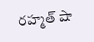రహ్మత్ షా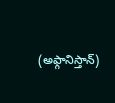(అఫ్గానిస్తాన్)